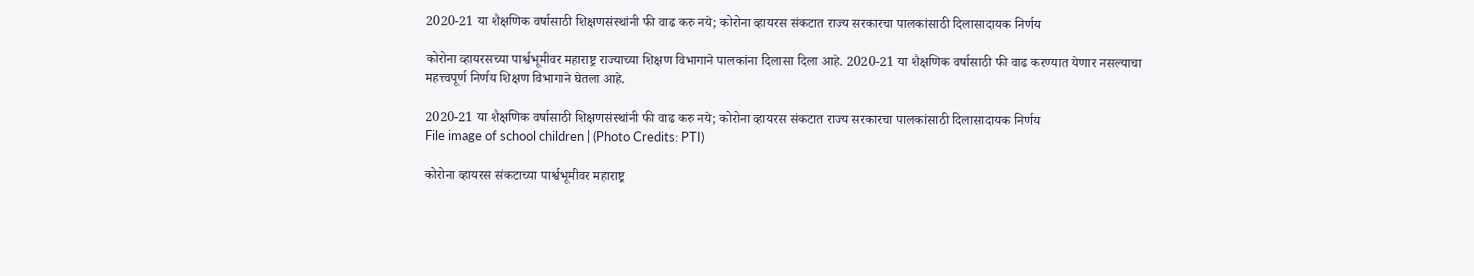2020-21 या शैक्षणिक वर्षासाठी शिक्षणसंस्थांनी फी वाढ करु नये; कोरोना व्हायरस संकटात राज्य सरकारचा पालकांसाठी दिलासादायक निर्णय

कोरोना व्हायरसच्या पार्श्वभूमीवर महाराष्ट्र राज्याच्या शिक्षण विभागाने पालकांना दिलासा दिला आहे. 2020-21 या शैक्षणिक वर्षासाठी फी वाढ करण्यात येणार नसल्याचा महत्त्वपूर्ण निर्णय शिक्षण विभागाने घेतला आहे.

2020-21 या शैक्षणिक वर्षासाठी शिक्षणसंस्थांनी फी वाढ करु नये; कोरोना व्हायरस संकटात राज्य सरकारचा पालकांसाठी दिलासादायक निर्णय
File image of school children | (Photo Credits: PTI)

कोरोना व्हायरस संकटाच्या पार्श्वभूमीवर महाराष्ट्र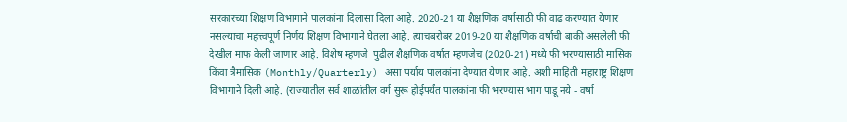सरकारच्या शिक्षण विभागाने पालकांना दिलासा दिला आहे. 2020-21 या शैक्षणिक वर्षासाठी फी वाढ करण्यात येणार नसल्याचा महत्त्वपूर्ण निर्णय शिक्षण विभागाने घेतला आहे. त्याचबरोबर 2019-20 या शैक्षणिक वर्षाची बाकी असलेली फी देखील माफ केली जाणार आहे. विशेष म्हणजे  पुढील शैक्षणिक वर्षात म्हणजेच (2020-21) मध्ये फी भरण्यासाठी मासिक किंवा त्रैमासिक (Monthly/Quarterly) असा पर्याय पालकांना देण्यात येणार आहे. अशी माहिती महाराष्ट्र शिक्षण विभागाने दिली आहे. (राज्यातील सर्व शाळांतील वर्ग सुरू होईपर्यंत पालकांना फी भरण्यास भाग पाडू नये - वर्षा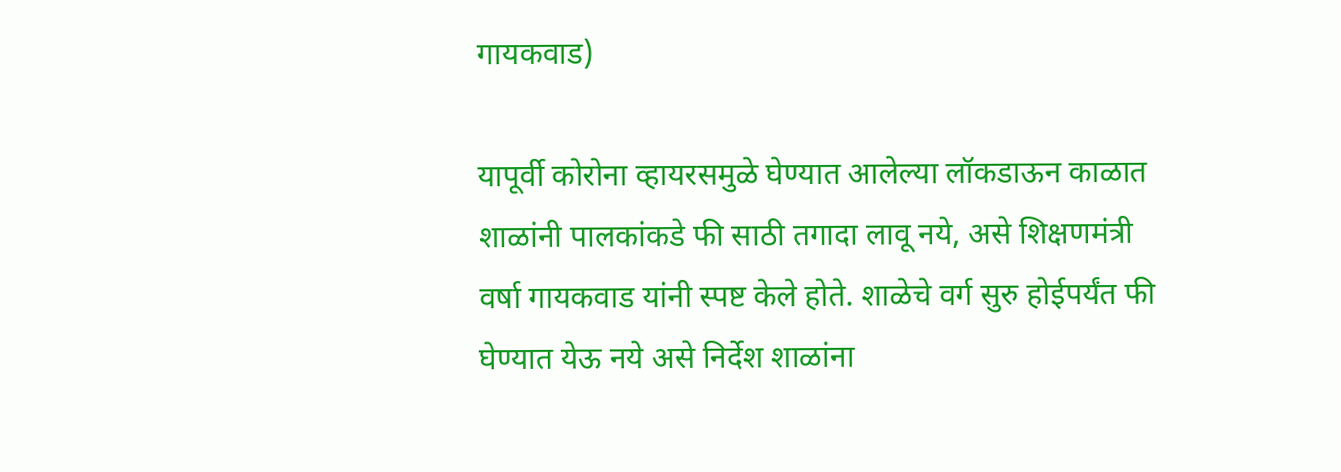गायकवाड)

यापूर्वी कोरोना व्हायरसमुळे घेण्यात आलेल्या लॉकडाऊन काळात शाळांनी पालकांकडे फी साठी तगादा लावू नये, असे शिक्षणमंत्री वर्षा गायकवाड यांनी स्पष्ट केले होते. शाळेचे वर्ग सुरु होईपर्यंत फी घेण्यात येऊ नये असे निर्देश शाळांना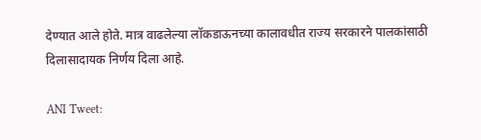देण्यात आले होते. मात्र वाढलेल्या लॉकडाऊनच्या कालावधीत राज्य सरकारने पालकांसाठी दिलासादायक निर्णय दिला आहे.

ANI Tweet: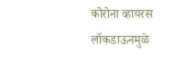कोरोना व्हायरस लॉकडाऊनमुळे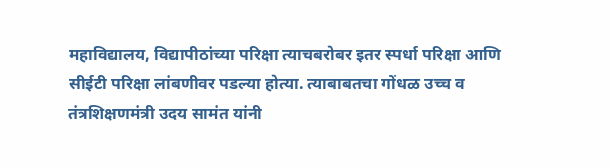महाविद्यालय, विद्यापीठांच्या परिक्षा त्याचबरोबर इतर स्पर्धा परिक्षा आणि सीईटी परिक्षा लांबणीवर पडल्या होत्या. त्याबाबतचा गोंधळ उच्च व तंत्रशिक्षणमंत्री उदय सामंत यांनी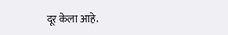दूर केला आहे.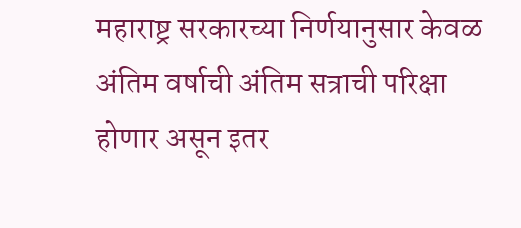महाराष्ट्र सरकारच्या निर्णयानुसार केवळ अंतिम वर्षाची अंतिम सत्राची परिक्षा होणार असून इतर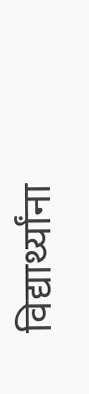विद्यार्थ्यांना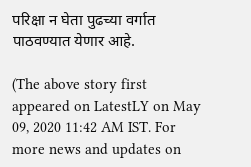परिक्षा न घेता पुढच्या वर्गात पाठवण्यात येणार आहे.

(The above story first appeared on LatestLY on May 09, 2020 11:42 AM IST. For more news and updates on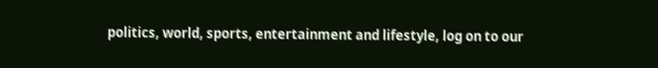politics, world, sports, entertainment and lifestyle, log on to our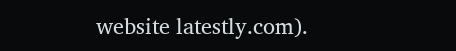website latestly.com).